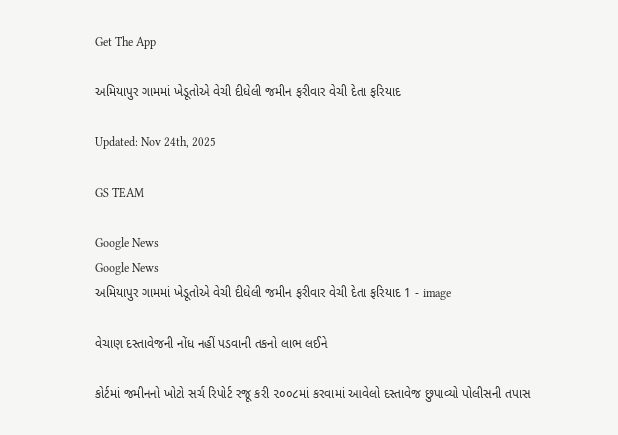Get The App

અમિયાપુર ગામમાં ખેડૂતોએ વેચી દીધેલી જમીન ફરીવાર વેચી દેતા ફરિયાદ

Updated: Nov 24th, 2025

GS TEAM

Google News
Google News
અમિયાપુર ગામમાં ખેડૂતોએ વેચી દીધેલી જમીન ફરીવાર વેચી દેતા ફરિયાદ 1 - image

વેચાણ દસ્તાવેજની નોંધ નહીં પડવાની તકનો લાભ લઈને

કોર્ટમાં જમીનનો ખોટો સર્ચ રિપોર્ટ રજૂ કરી ૨૦૦૮માં કરવામાં આવેલો દસ્તાવેજ છુપાવ્યો પોલીસની તપાસ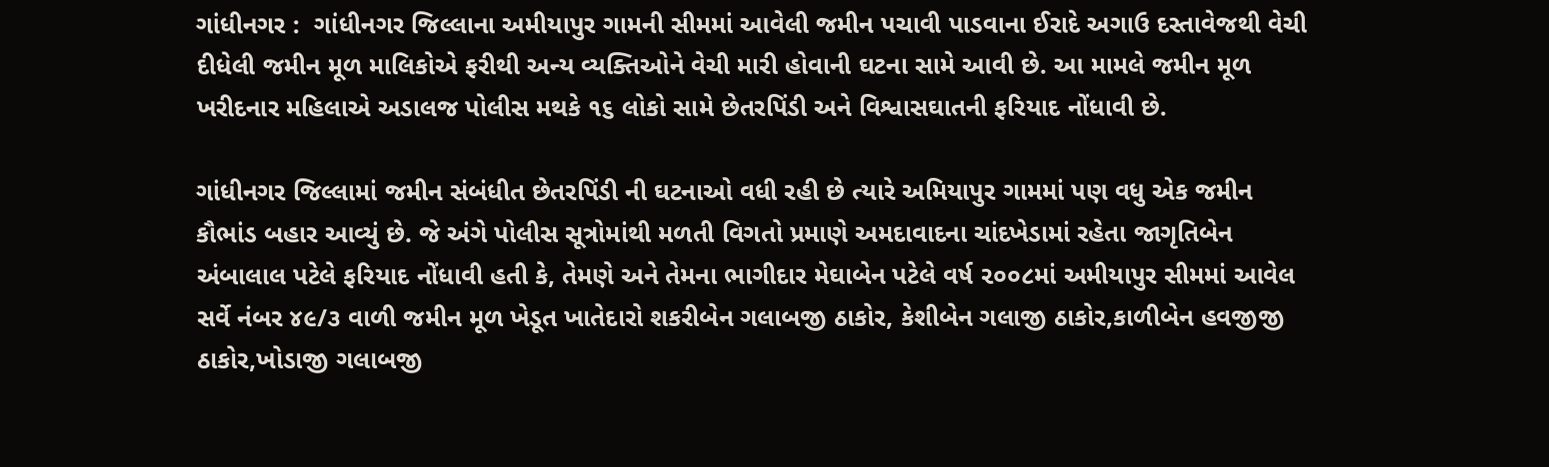ગાંધીનગર :  ગાંધીનગર જિલ્લાના અમીયાપુર ગામની સીમમાં આવેલી જમીન પચાવી પાડવાના ઈરાદે અગાઉ દસ્તાવેજથી વેચી દીધેલી જમીન મૂળ માલિકોએ ફરીથી અન્ય વ્યક્તિઓને વેચી મારી હોવાની ઘટના સામે આવી છે. આ મામલે જમીન મૂળ ખરીદનાર મહિલાએ અડાલજ પોલીસ મથકે ૧૬ લોકો સામે છેતરપિંડી અને વિશ્વાસઘાતની ફરિયાદ નોંધાવી છે.

ગાંધીનગર જિલ્લામાં જમીન સંબંધીત છેતરપિંડી ની ઘટનાઓ વધી રહી છે ત્યારે અમિયાપુર ગામમાં પણ વધુ એક જમીન કૌભાંડ બહાર આવ્યું છે. જે અંગે પોલીસ સૂત્રોમાંથી મળતી વિગતો પ્રમાણે અમદાવાદના ચાંદખેડામાં રહેતા જાગૃતિબેન અંબાલાલ પટેલે ફરિયાદ નોંધાવી હતી કે, તેમણે અને તેમના ભાગીદાર મેઘાબેન પટેલે વર્ષ ૨૦૦૮માં અમીયાપુર સીમમાં આવેલ સર્વે નંબર ૪૯/૩ વાળી જમીન મૂળ ખેડૂત ખાતેદારો શકરીબેન ગલાબજી ઠાકોર, કેશીબેન ગલાજી ઠાકોર,કાળીબેન હવજીજી ઠાકોર,ખોડાજી ગલાબજી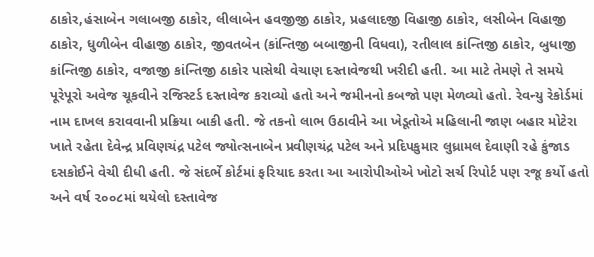ઠાકોર,હંસાબેન ગલાબજી ઠાકોર, લીલાબેન હવજીજી ઠાકોર, પ્રહલાદજી વિહાજી ઠાકોર, લસીબેન વિહાજી ઠાકોર, ધુળીબેન વીહાજી ઠાકોર, જીવતબેન (કાંન્તિજી બબાજીની વિધવા), રતીલાલ કાંન્તિજી ઠાકોર, બુધાજી કાંન્તિજી ઠાકોર, વજાજી કાંન્તિજી ઠાકોર પાસેથી વેચાણ દસ્તાવેજથી ખરીદી હતી. આ માટે તેમણે તે સમયે પૂરેપૂરો અવેજ ચૂકવીને રજિસ્ટર્ડ દસ્તાવેજ કરાવ્યો હતો અને જમીનનો કબજો પણ મેળવ્યો હતો. રેવન્યુ રેકોર્ડમાં નામ દાખલ કરાવવાની પ્રક્રિયા બાકી હતી. જે તકનો લાભ ઉઠાવીને આ ખેડૂતોએ મહિલાની જાણ બહાર મોટેરા ખાતે રહેતા દેવેન્દ્ર પ્રવિણચંદ્ર પટેલ જ્યોત્સનાબેન પ્રવીણચંદ્ર પટેલ અને પ્રદિપકુમાર લુધ્રામલ દેવાણી રહે કુંજાડ દસકોઈને વેચી દીધી હતી. જે સંદર્ભે કોર્ટમાં ફરિયાદ કરતા આ આરોપીઓએ ખોટો સર્ચ રિપોર્ટ પણ રજૂ કર્યો હતો અને વર્ષ ૨૦૦૮માં થયેલો દસ્તાવેજ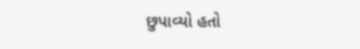છુપાવ્યો હતો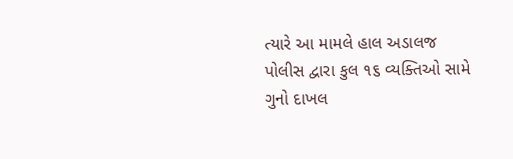ત્યારે આ મામલે હાલ અડાલજ પોલીસ દ્વારા કુલ ૧૬ વ્યક્તિઓ સામે ગુનો દાખલ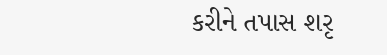કરીને તપાસ શરૃ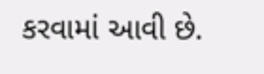કરવામાં આવી છે.